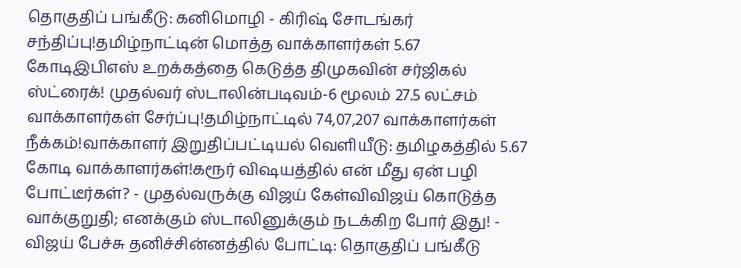தொகுதிப் பங்கீடு: கனிமொழி - கிரிஷ் சோடங்கர் சந்திப்பு!தமிழ்நாட்டின் மொத்த வாக்காளர்கள் 5.67 கோடிஇபிஎஸ் உறக்கத்தை கெடுத்த திமுகவின் சர்ஜிகல் ஸ்ட்ரைக்! முதல்வர் ஸ்டாலின்படிவம்-6 மூலம் 27.5 லட்சம் வாக்காளர்கள் சேர்ப்பு!தமிழ்நாட்டில் 74,07,207 வாக்காளர்கள் நீக்கம்!வாக்காளர் இறுதிப்பட்டியல் வெளியீடு: தமிழகத்தில் 5.67 கோடி வாக்காளர்கள்!கரூர் விஷயத்தில் என் மீது ஏன் பழி போட்டீர்கள்? - முதல்வருக்கு விஜய் கேள்விவிஜய் கொடுத்த வாக்குறுதி; எனக்கும் ஸ்டாலினுக்கும் நடக்கிற போர் இது! - விஜய் பேச்சு தனிச்சின்னத்தில் போட்டி: தொகுதிப் பங்கீடு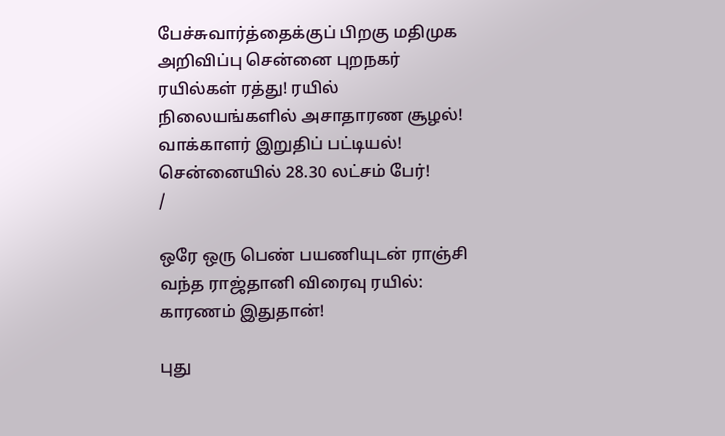பேச்சுவார்த்தைக்குப் பிறகு மதிமுக அறிவிப்பு சென்னை புறநகர் ரயில்கள் ரத்து! ரயில் நிலையங்களில் அசாதாரண சூழல்! வாக்காளர் இறுதிப் பட்டியல்! சென்னையில் 28.30 லட்சம் பேர்!
/

ஒரே ஒரு பெண் பயணியுடன் ராஞ்சி வந்த ராஜ்தானி விரைவு ரயில்: காரணம் இதுதான்!

புது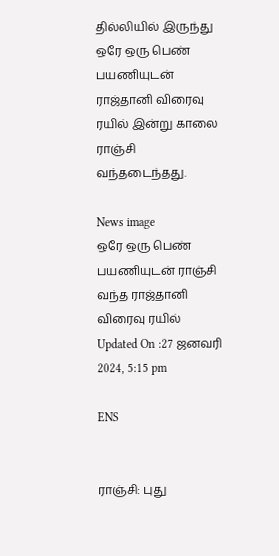தில்லியில் இருந்து ஒரே ஒரு பெண் பயணியுடன் ராஜ்தானி விரைவு ரயில் இன்று காலை ராஞ்சி வந்தடைந்தது.

News image
ஒரே ஒரு பெண் பயணியுடன் ராஞ்சி வந்த ராஜ்தானி விரைவு ரயில்
Updated On :27 ஜனவரி 2024, 5:15 pm

ENS


ராஞ்சி: புது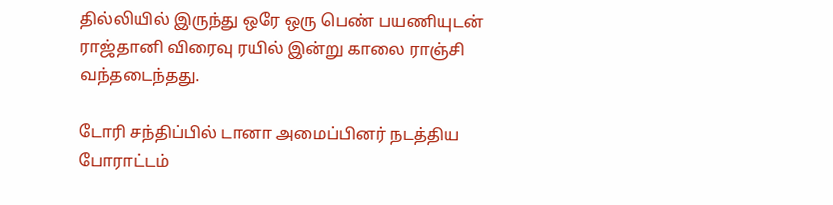தில்லியில் இருந்து ஒரே ஒரு பெண் பயணியுடன் ராஜ்தானி விரைவு ரயில் இன்று காலை ராஞ்சி வந்தடைந்தது.

டோரி சந்திப்பில் டானா அமைப்பினர் நடத்திய  போராட்டம்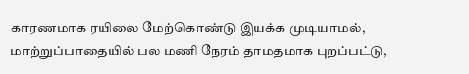காரணமாக ரயிலை மேற்கொண்டு இயக்க முடியாமல், மாற்றுப்பாதையில் பல மணி நேரம் தாமதமாக புறப்பட்டு,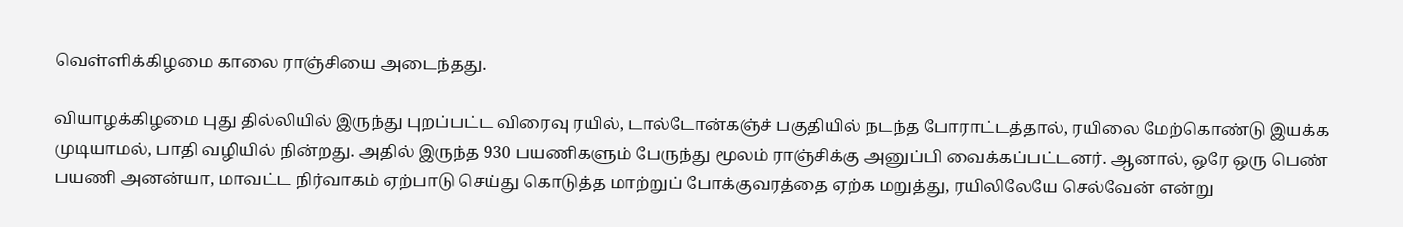வெள்ளிக்கிழமை காலை ராஞ்சியை அடைந்தது.

வியாழக்கிழமை புது தில்லியில் இருந்து புறப்பட்ட விரைவு ரயில், டால்டோன்கஞ்ச் பகுதியில் நடந்த போராட்டத்தால், ரயிலை மேற்கொண்டு இயக்க முடியாமல், பாதி வழியில் நின்றது. அதில் இருந்த 930 பயணிகளும் பேருந்து மூலம் ராஞ்சிக்கு அனுப்பி வைக்கப்பட்டனர். ஆனால், ஒரே ஒரு பெண் பயணி அனன்யா, மாவட்ட நிர்வாகம் ஏற்பாடு செய்து கொடுத்த மாற்றுப் போக்குவரத்தை ஏற்க மறுத்து, ரயிலிலேயே செல்வேன் என்று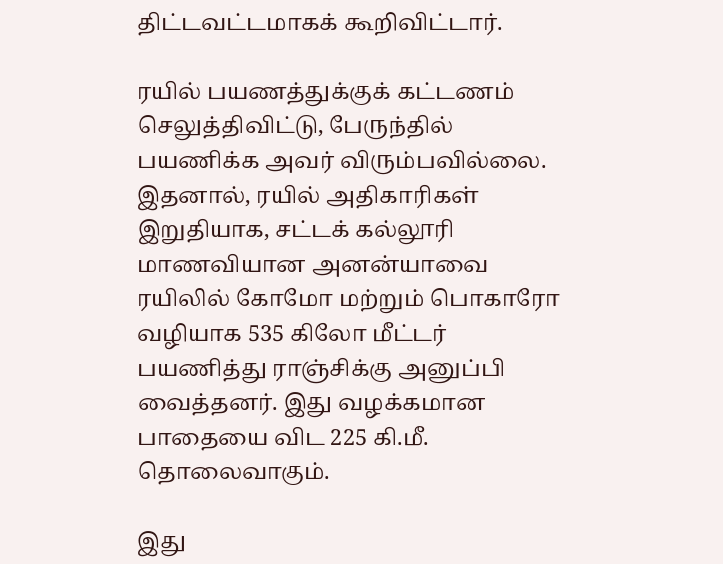திட்டவட்டமாகக் கூறிவிட்டார்.

ரயில் பயணத்துக்குக் கட்டணம் செலுத்திவிட்டு, பேருந்தில் பயணிக்க அவர் விரும்பவில்லை. இதனால், ரயில் அதிகாரிகள் இறுதியாக, சட்டக் கல்லூரி மாணவியான அனன்யாவை ரயிலில் கோமோ மற்றும் பொகாரோ வழியாக 535 கிலோ மீட்டர் பயணித்து ராஞ்சிக்கு அனுப்பி வைத்தனர். இது வழக்கமான பாதையை விட 225 கி.மீ. தொலைவாகும்.

இது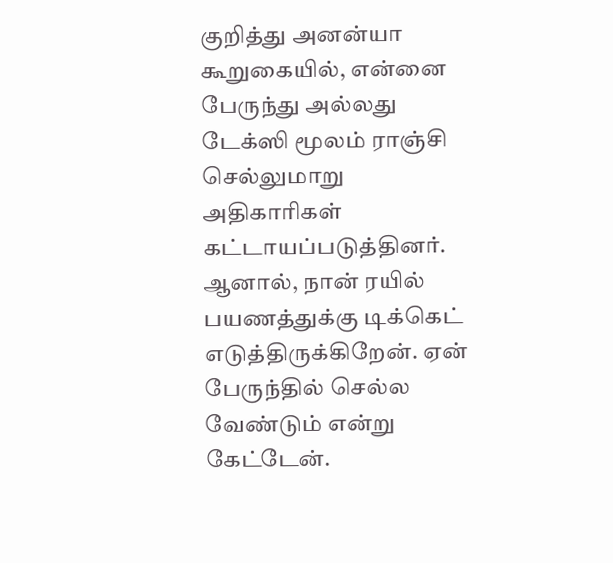குறித்து அனன்யா கூறுகையில், என்னை பேருந்து அல்லது டேக்ஸி மூலம் ராஞ்சி செல்லுமாறு அதிகாரிகள் கட்டாயப்படுத்தினர். ஆனால், நான் ரயில் பயணத்துக்கு டிக்கெட் எடுத்திருக்கிறேன். ஏன் பேருந்தில் செல்ல வேண்டும் என்று கேட்டேன்.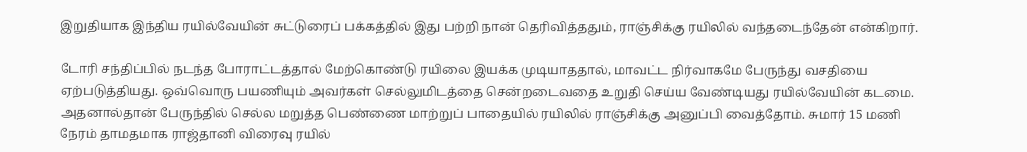இறுதியாக இந்திய ரயில்வேயின் சுட்டுரைப் பக்கத்தில் இது பற்றி நான் தெரிவித்ததும், ராஞ்சிக்கு ரயிலில் வந்தடைந்தேன் என்கிறார்.

டோரி சந்திப்பில் நடந்த போராட்டத்தால் மேற்கொண்டு ரயிலை இயக்க முடியாததால், மாவட்ட நிர்வாகமே பேருந்து வசதியை ஏற்படுத்தியது. ஒவ்வொரு பயணியும் அவர்கள் செல்லுமிடத்தை சென்றடைவதை உறுதி செய்ய வேண்டியது ரயில்வேயின் கடமை. அதனால்தான் பேருந்தில் செல்ல மறுத்த பெண்ணை மாற்றுப் பாதையில் ரயிலில் ராஞ்சிக்கு அனுப்பி வைத்தோம். சுமார் 15 மணி நேரம் தாமதமாக ராஜ்தானி விரைவு ரயில்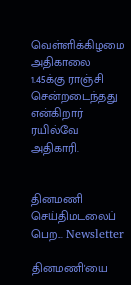வெள்ளிக்கிழமை அதிகாலை 1.45க்கு ராஞ்சி சென்றடைந்தது என்கிறார் ரயில்வே அதிகாரி.


தினமணி செய்திமடலைப் பெற... Newsletter

தினமணி'யை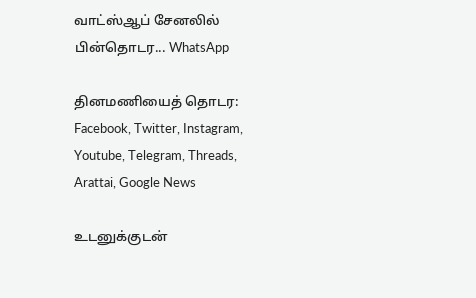வாட்ஸ்ஆப் சேனலில் பின்தொடர... WhatsApp

தினமணியைத் தொடர: Facebook, Twitter, Instagram, Youtube, Telegram, Threads, Arattai, Google News

உடனுக்குடன்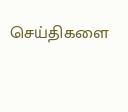செய்திகளை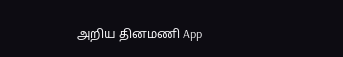அறிய தினமணி App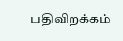பதிவிறக்கம்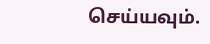செய்யவும்.